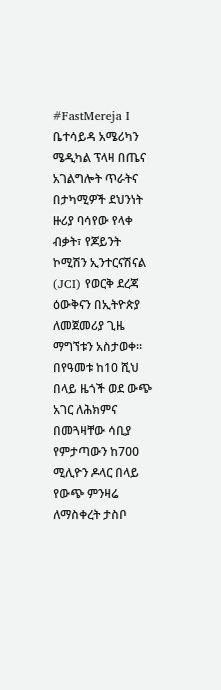#FastMereja I ቤተሳይዳ አሜሪካን ሜዲካል ፕላዛ በጤና አገልግሎት ጥራትና በታካሚዎች ደህንነት ዙሪያ ባሳየው የላቀ ብቃት፣ የጆይንት ኮሚሽን ኢንተርናሽናል (JCI) የወርቅ ደረጃ ዕውቅናን በኢትዮጵያ ለመጀመሪያ ጊዜ ማግኘቱን አስታወቀ።
በየዓመቱ ከ10 ሺህ በላይ ዜጎች ወደ ውጭ አገር ለሕክምና በመጓዛቸው ሳቢያ የምታጣውን ከ700 ሚሊዮን ዶላር በላይ የውጭ ምንዛሬ ለማስቀረት ታስቦ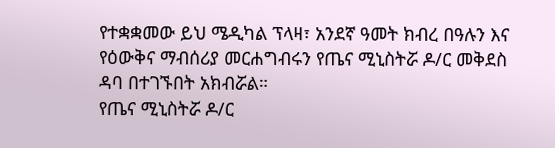የተቋቋመው ይህ ሜዲካል ፕላዛ፣ አንደኛ ዓመት ክብረ በዓሉን እና የዕውቅና ማብሰሪያ መርሐግብሩን የጤና ሚኒስትሯ ዶ/ር መቅደስ ዳባ በተገኙበት አክብሯል።
የጤና ሚኒስትሯ ዶ/ር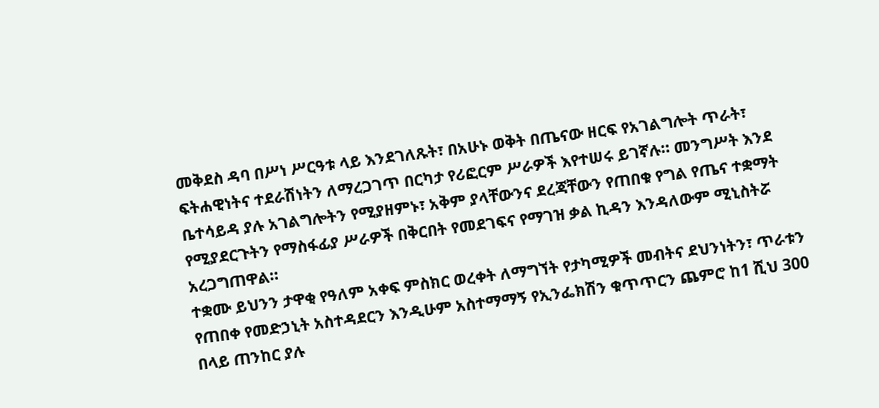መቅደስ ዳባ በሥነ ሥርዓቱ ላይ እንደገለጹት፣ በአሁኑ ወቅት በጤናው ዘርፍ የአገልግሎት ጥራት፣ ፍትሐዊነትና ተደራሽነትን ለማረጋገጥ በርካታ የሪፎርም ሥራዎች እየተሠሩ ይገኛሉ። መንግሥት እንደ ቤተሳይዳ ያሉ አገልግሎትን የሚያዘምኑ፣ አቅም ያላቸውንና ደረጃቸውን የጠበቁ የግል የጤና ተቋማት የሚያደርጉትን የማስፋፊያ ሥራዎች በቅርበት የመደገፍና የማገዝ ቃል ኪዳን እንዳለውም ሚኒስትሯ አረጋግጠዋል።
ተቋሙ ይህንን ታዋቂ የዓለም አቀፍ ምስክር ወረቀት ለማግኘት የታካሚዎች መብትና ደህንነትን፣ ጥራቱን የጠበቀ የመድኃኒት አስተዳደርን እንዲሁም አስተማማኝ የኢንፌክሽን ቁጥጥርን ጨምሮ ከ1 ሺህ 300 በላይ ጠንከር ያሉ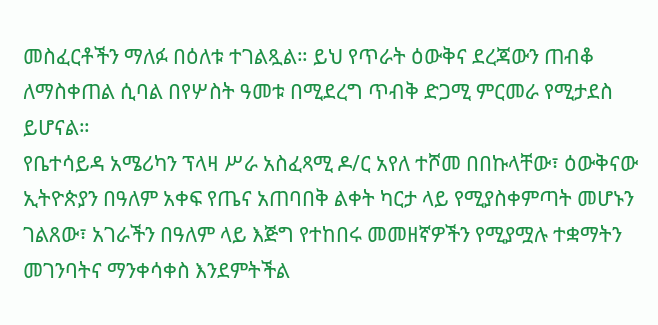መስፈርቶችን ማለፉ በዕለቱ ተገልጿል። ይህ የጥራት ዕውቅና ደረጃውን ጠብቆ ለማስቀጠል ሲባል በየሦስት ዓመቱ በሚደረግ ጥብቅ ድጋሚ ምርመራ የሚታደስ ይሆናል።
የቤተሳይዳ አሜሪካን ፕላዛ ሥራ አስፈጻሚ ዶ/ር አየለ ተሾመ በበኩላቸው፣ ዕውቅናው ኢትዮጵያን በዓለም አቀፍ የጤና አጠባበቅ ልቀት ካርታ ላይ የሚያስቀምጣት መሆኑን ገልጸው፣ አገራችን በዓለም ላይ እጅግ የተከበሩ መመዘኛዎችን የሚያሟሉ ተቋማትን መገንባትና ማንቀሳቀስ እንደምትችል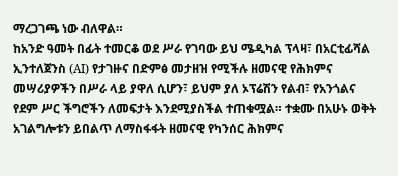ማረጋገጫ ነው ብለዋል።
ከአንድ ዓመት በፊት ተመርቆ ወደ ሥራ የገባው ይህ ሜዲካል ፕላዛ፣ በአርቲፊሻል ኢንተለጀንስ (AI) የታገዙና በድምፅ መታዘዝ የሚችሉ ዘመናዊ የሕክምና መሣሪያዎችን በሥራ ላይ ያዋለ ሲሆን፣ ይህም ያለ ኦፕሬሽን የልብ፣ የአንጎልና የደም ሥር ችግሮችን ለመፍታት እንደሚያስችል ተጠቁሟል። ተቋሙ በአሁኑ ወቅት አገልግሎቱን ይበልጥ ለማስፋፋት ዘመናዊ የካንሰር ሕክምና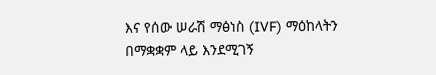እና የሰው ሠራሽ ማፅነስ (IVF) ማዕከላትን በማቋቋም ላይ እንደሚገኝ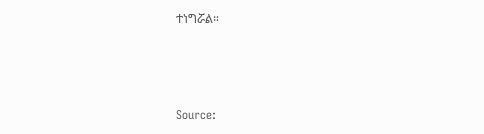ተነግሯል።



Source: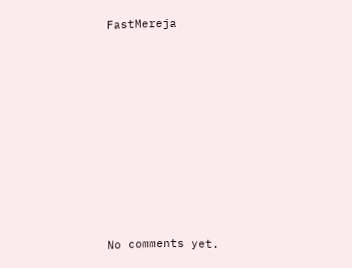FastMereja









No comments yet.